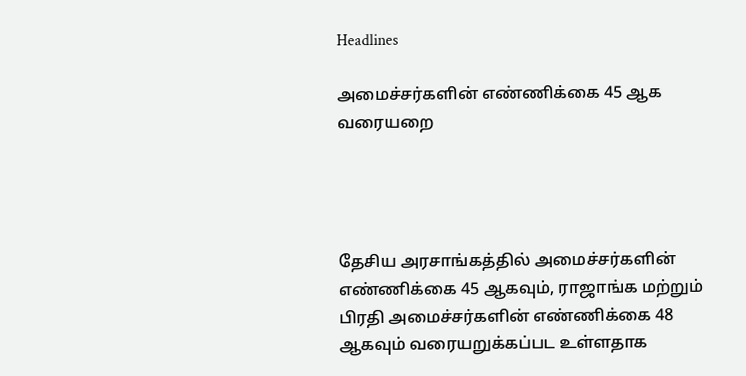Headlines

அமைச்சர்களின் எண்ணிக்கை 45 ஆக வரையறை




தேசிய அரசாங்கத்தில் அமைச்சர்களின் எண்ணிக்கை 45 ஆகவும், ராஜாங்க மற்றும் பிரதி அமைச்சர்களின் எண்ணிக்கை 48 ஆகவும் வரையறுக்கப்பட உள்ளதாக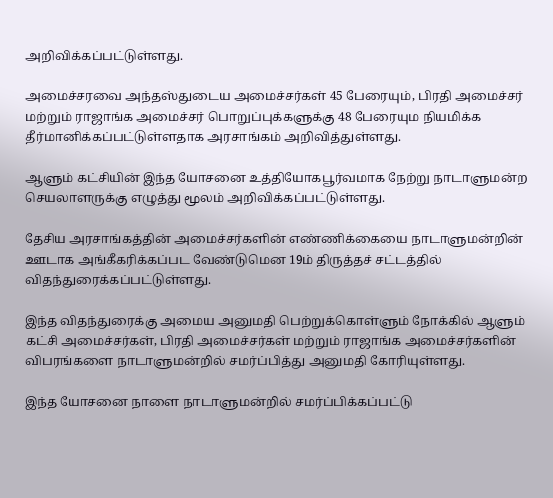அறிவிக்கப்பட்டுள்ளது.

அமைச்சரவை அந்தஸ்துடைய அமைச்சர்கள் 45 பேரையும், பிரதி அமைச்சர் மற்றும் ராஜாங்க அமைச்சர் பொறுப்புக்களுக்கு 48 பேரையும நியமிக்க தீர்மானிக்கப்பட்டுள்ளதாக அரசாங்கம் அறிவித்துள்ளது.

ஆளும் கட்சியின் இந்த யோசனை உத்தியோகபூர்வமாக நேற்று நாடாளுமன்ற செயலாளருக்கு எழுத்து மூலம் அறிவிக்கப்பட்டுள்ளது.

தேசிய அரசாங்கத்தின் அமைச்சர்களின் எண்ணிக்கையை நாடாளுமன்றின் ஊடாக அங்கீகரிக்கப்பட வேண்டுமென 19ம் திருத்தச் சட்டத்தில் விதந்துரைக்கப்பட்டுள்ளது.

இந்த விதந்துரைக்கு அமைய அனுமதி பெற்றுக்கொள்ளும் நோக்கில் ஆளும் கட்சி அமைச்சர்கள், பிரதி அமைச்சர்கள் மற்றும் ராஜாங்க அமைச்சர்களின் விபரங்களை நாடாளுமன்றில் சமர்ப்பித்து அனுமதி கோரியுள்ளது.

இந்த யோசனை நாளை நாடாளுமன்றில் சமர்ப்பிக்கப்பட்டு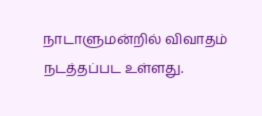நாடாளுமன்றில் விவாதம் நடத்தப்பட உள்ளது.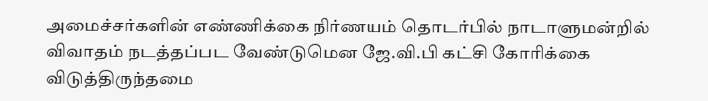அமைச்சர்களின் எண்ணிக்கை நிர்ணயம் தொடர்பில் நாடாளுமன்றில் விவாதம் நடத்தப்பட வேண்டுமென ஜே.வி.பி கட்சி கோரிக்கை விடுத்திருந்தமை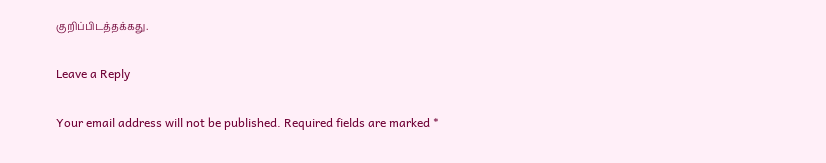குறிப்பிடத்தக்கது.

Leave a Reply

Your email address will not be published. Required fields are marked *